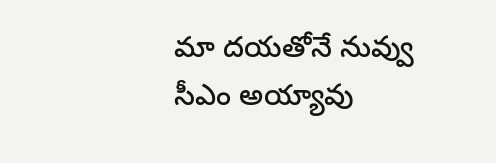మా దయతోనే నువ్వు సీఎం అయ్యావు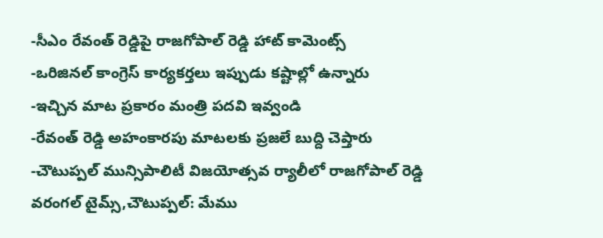-సీఎం రేవంత్ రెడ్డిపై రాజగోపాల్ రెడ్డి హాట్ కామెంట్స్
-ఒరిజినల్ కాంగ్రెస్ కార్యకర్తలు ఇప్పుడు కష్టాల్లో ఉన్నారు
-ఇచ్చిన మాట ప్రకారం మంత్రి పదవి ఇవ్వండి
-రేవంత్ రెడ్డి అహంకారపు మాటలకు ప్రజలే బుద్ది చెప్తారు
-చౌటుప్పల్ మున్సిపాలిటీ విజయోత్సవ ర్యాలీలో రాజగోపాల్ రెడ్డి
వరంగల్ టైమ్స్,చౌటుప్పల్: మేము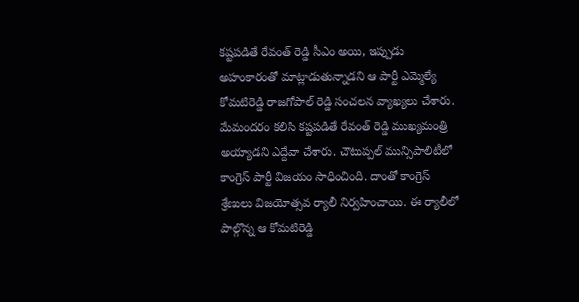కష్టపడితే రేవంత్ రెడ్డి సీఎం అయి, ఇప్పుడు అహంకారంతో మాట్లాడుతున్నాడని ఆ పార్టీ ఎమ్మెల్యే కోమటిరెడ్డి రాజగోపాల్ రెడ్డి సంచలన వ్యాఖ్యలు చేశారు. మేమందరం కలిసి కష్టపడితే రేవంత్ రెడ్డి ముఖ్యమంత్రి అయ్యాడని ఎద్దేవా చేశారు. చౌటుప్పల్ మున్సిపాలిటీలో కాంగ్రెస్ పార్టీ విజయం సాధించింది. దాంతో కాంగ్రెస్ శ్రేణులు విజయోత్సవ ర్యాలీ నిర్వహించాయి. ఈ ర్యాలీలో పాల్గొన్న ఆ కోమటిరెడ్డి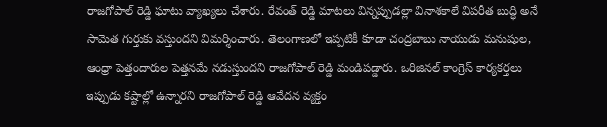రాజగోపాల్ రెడ్డి ఘాటు వ్యాఖ్యలు చేశారు. రేవంత్ రెడ్డి మాటలు విన్నప్పుడల్లా వినాశకాలే విపరీత బుద్ధి అనే సామెత గుర్తుకు వస్తుందని విమర్శించారు. తెలంగాణలో ఇప్పటికీ కూడా చంద్రబాబు నాయుడు మనుషుల, ఆంధ్రా పెత్తందారుల పెత్తనమే నడుస్తుందని రాజగోపాల్ రెడ్డి మండిపడ్డారు. ఒరిజినల్ కాంగ్రెస్ కార్యకర్తలు ఇప్పుడు కష్టాల్లో ఉన్నారని రాజగోపాల్ రెడ్డి ఆవేదన వ్యక్తం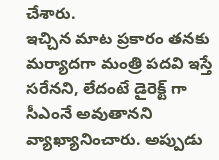చేశారు.
ఇచ్చిన మాట ప్రకారం తనకు మర్యాదగా మంత్రి పదవి ఇస్తే సరేనని, లేదంటే డైరెక్ట్ గా సీఎంనే అవుతానని వ్యాఖ్యానించారు. అప్పుడు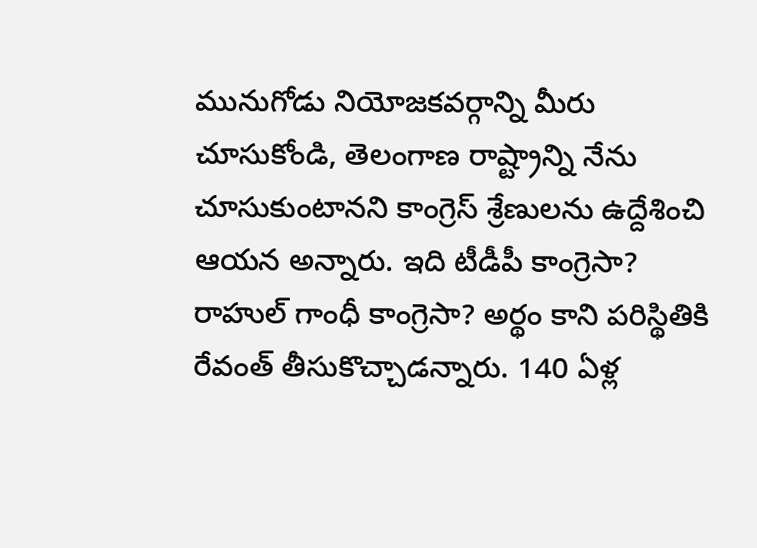మునుగోడు నియోజకవర్గాన్ని మీరు చూసుకోండి, తెలంగాణ రాష్ట్రాన్ని నేను చూసుకుంటానని కాంగ్రెస్ శ్రేణులను ఉద్దేశించి ఆయన అన్నారు. ఇది టీడీపీ కాంగ్రెసా? రాహుల్ గాంధీ కాంగ్రెసా? అర్థం కాని పరిస్థితికి రేవంత్ తీసుకొచ్చాడన్నారు. 140 ఏళ్ల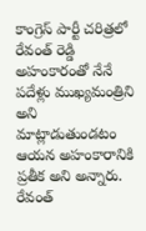కాంగ్రెస్ పార్టీ చరిత్రలో రేవంత్ రెడ్డి అహంకారంతో నేనే పదేళ్లు ముఖ్యమంత్రిని అని మాట్లాడుతుండటం ఆయన అహంకారానికి ప్రతీక అని అన్నారు. రేవంత్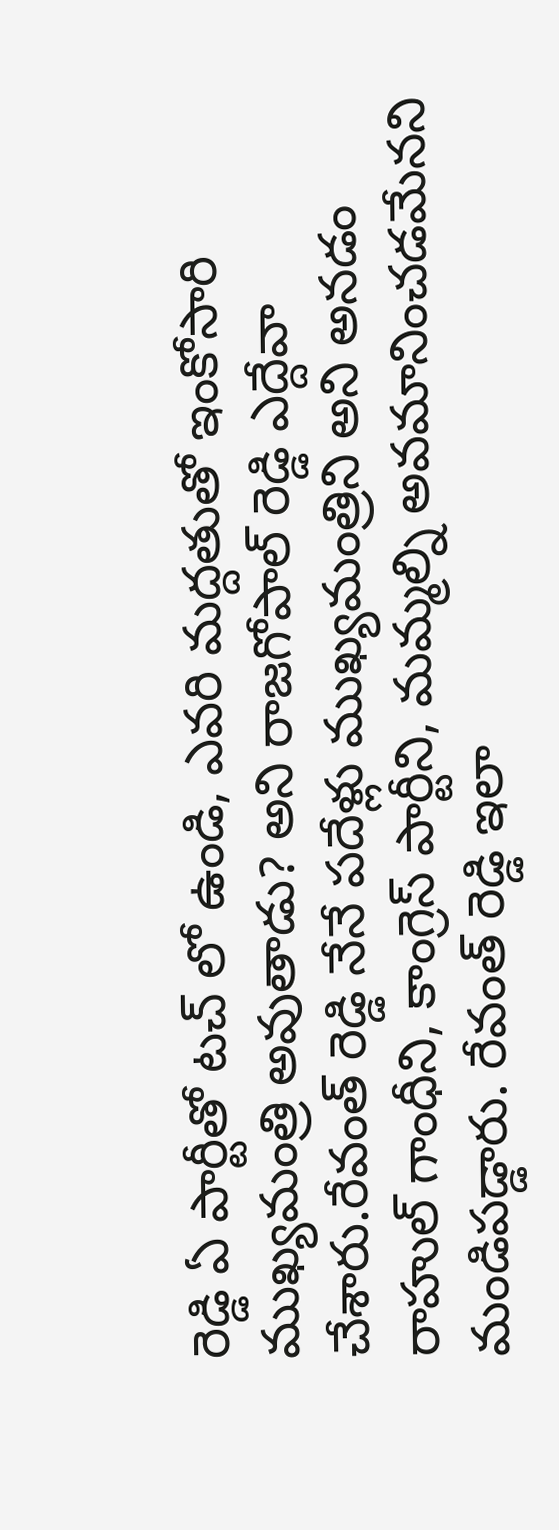రెడ్డి ఏ పార్టీతో టచ్ లో ఉండి, ఎవరి మద్దతుతో ఇంకోసారి ముఖ్యమంత్రి అవుతాడు? అని రాజగోపాల్ రెడ్డి ఎద్దేవా చేశారు.రేవంత్ రెడ్డి నేనే పదేళ్లు ముఖ్యమంత్రిని అని అనడం రాహుల్ గాంధీని, కాంగ్రెస్ పార్టీని, మమ్మల్ని అవమానించడమేనని మండిపడ్డారు. రేవంత్ రెడ్డి ఇలా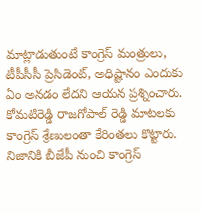మాట్లాడుతుంటే కాంగ్రెస్ మంత్రులు, టీపీసీసీ ప్రెసిడెంట్, అధిష్టానం ఎందుకు ఏం అనడం లేదని ఆయన ప్రశ్నించారు. కోమటిరెడ్డి రాజగోపాల్ రెడ్డి మాటలకు కాంగ్రెస్ శ్రేణులంతా కేరింతలు కొట్టారు.
నిజానికి బీజేపీ నుంచి కాంగ్రెస్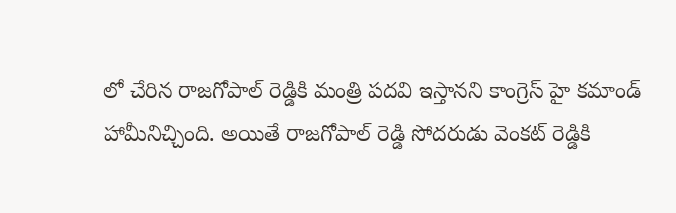లో చేరిన రాజగోపాల్ రెడ్డికి మంత్రి పదవి ఇస్తానని కాంగ్రెస్ హై కమాండ్ హామీనిచ్చింది. అయితే రాజగోపాల్ రెడ్డి సోదరుడు వెంకట్ రెడ్డికి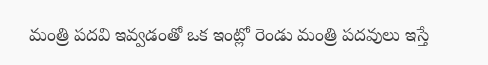మంత్రి పదవి ఇవ్వడంతో ఒక ఇంట్లో రెండు మంత్రి పదవులు ఇస్తే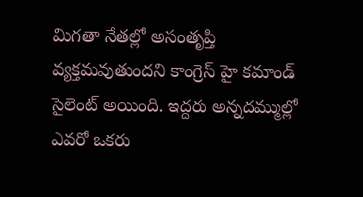మిగతా నేతల్లో అసంతృప్తి వ్యక్తమవుతుందని కాంగ్రెస్ హై కమాండ్ సైలెంట్ అయింది. ఇద్దరు అన్నదమ్ముల్లో ఎవరో ఒకరు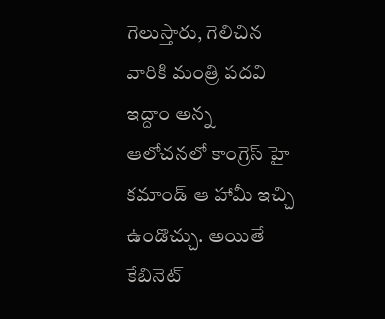గెలుస్తారు, గెలిచిన వారికి మంత్రి పదవి ఇద్దాం అన్న ఆలోచనలో కాంగ్రెస్ హై కమాండ్ ఆ హామీ ఇచ్చి ఉండొచ్చు. అయితే కేబినెట్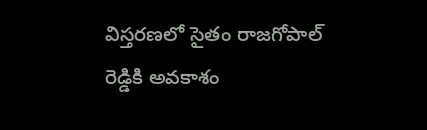విస్తరణలో సైతం రాజగోపాల్ రెడ్డికి అవకాశం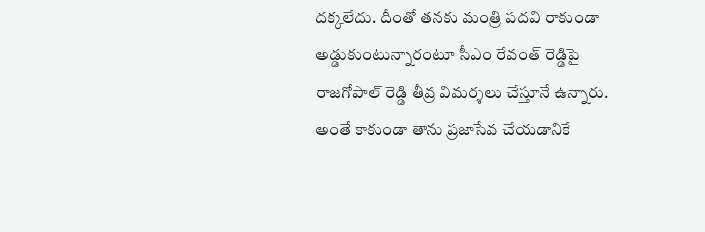దక్కలేదు. దీంతో తనకు మంత్రి పదవి రాకుండా అడ్డుకుంటున్నారంటూ సీఎం రేవంత్ రెడ్డిపై రాజగోపాల్ రెడ్డి తీవ్ర విమర్శలు చేస్తూనే ఉన్నారు. అంతే కాకుండా తాను ప్రజాసేవ చేయడానికే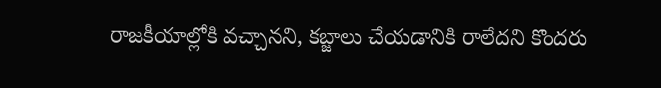రాజకీయాల్లోకి వచ్చానని, కబ్జాలు చేయడానికి రాలేదని కొందరు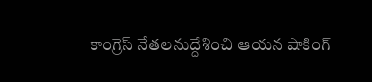కాంగ్రెస్ నేతలనుద్దేశించి ఆయన షాకింగ్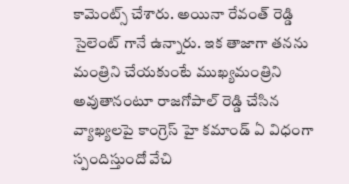కామెంట్స్ చేశారు. అయినా రేవంత్ రెడ్డి సైలెంట్ గానే ఉన్నారు. ఇక తాజాగా తనను మంత్రిని చేయకుంటే ముఖ్యమంత్రిని అవుతానంటూ రాజగోపాల్ రెడ్డి చేసిన వ్యాఖ్యలపై కాంగ్రెస్ హై కమాండ్ ఏ విధంగా స్పందిస్తుందో వేచి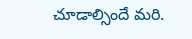చూడాల్సిందే మరి.